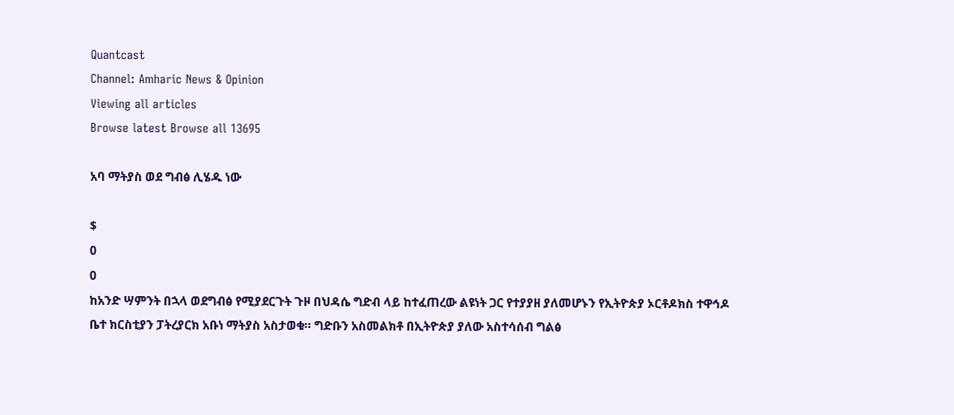Quantcast
Channel: Amharic News & Opinion
Viewing all articles
Browse latest Browse all 13695

አባ ማትያስ ወደ ግብፅ ሊሄዱ ነው

$
0
0
ከአንድ ሣምንት በኋላ ወደግብፅ የሚያደርጉት ጉዞ በህዳሴ ግድብ ላይ ከተፈጠረው ልዩነት ጋር የተያያዘ ያለመሆኑን የኢትዮጵያ ኦርቶዶክስ ተዋኅዶ ቤተ ክርስቲያን ፓትረያርክ አቡነ ማትያስ አስታወቁ። ግድቡን አስመልክቶ በኢትዮጵያ ያለው አስተሳሰብ ግልፅ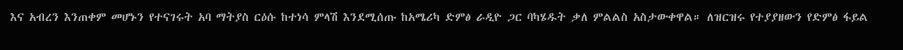እና አብረን እንጠቀም መሆኑን የተናገሩት አባ ማትያስ ርዕሱ ከተነሳ ምላሽ እንደሚሰጡ ከአሜሪካ ድምፅ ራዲዮ ጋር ባካሄዱት ቃለ ምልልስ አስታውቀዋል። ለዝርዝሩ የተያያዘውን የድምፅ ፋይል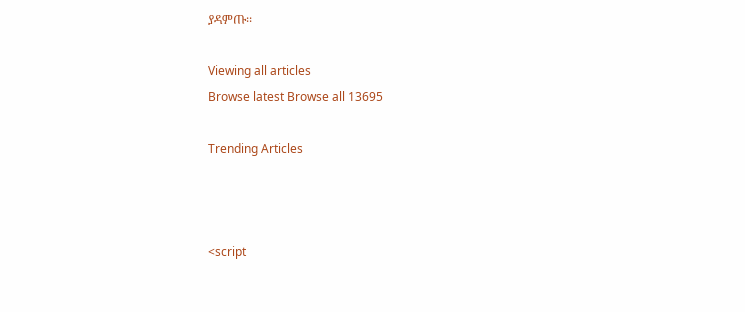ያዳምጡ፡፡

Viewing all articles
Browse latest Browse all 13695

Trending Articles



<script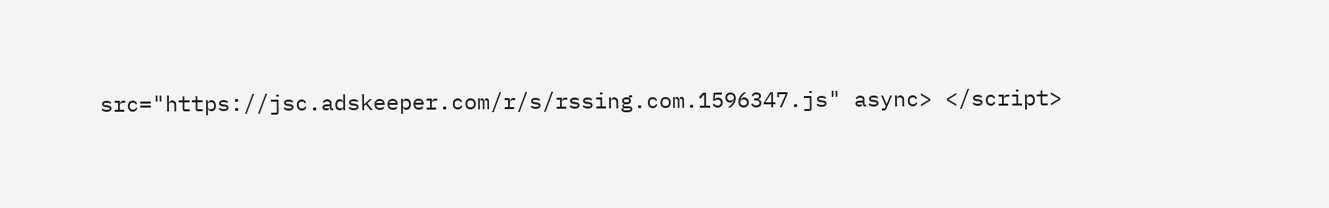src="https://jsc.adskeeper.com/r/s/rssing.com.1596347.js" async> </script>